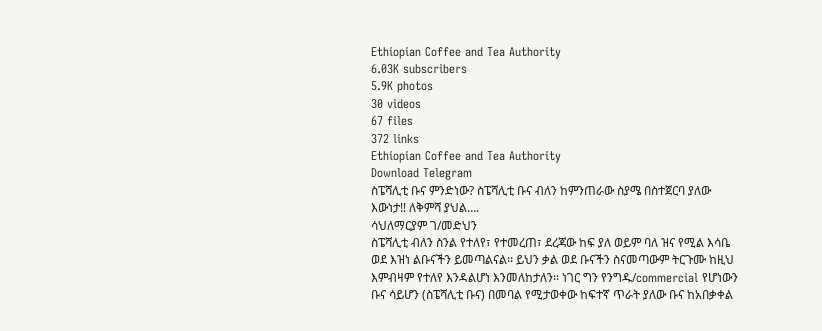Ethiopian Coffee and Tea Authority
6.03K subscribers
5.9K photos
30 videos
67 files
372 links
Ethiopian Coffee and Tea Authority
Download Telegram
ስፔሻሊቲ ቡና ምንድነው? ስፔሻሊቲ ቡና ብለን ከምንጠራው ስያሜ በስተጀርባ ያለው እውነታ!! ለቅምሻ ያህል….
ሳህለማርያም ገ/መድህን
ስፔሻሊቲ ብለን ስንል የተለየ፣ የተመረጠ፣ ደረጃው ከፍ ያለ ወይም ባለ ዝና የሚል እሳቤ ወደ እዝነ ልቡናችን ይመጣልናል፡፡ ይህን ቃል ወደ ቡናችን ስናመጣውም ትርጉሙ ከዚህ እምብዛም የተለየ እንዳልሆነ እንመለከታለን፡፡ ነገር ግን የንግዱ/commercial የሆነውን ቡና ሳይሆን (ስፔሻሊቲ ቡና) በመባል የሚታወቀው ከፍተኛ ጥራት ያለው ቡና ከአበቃቀል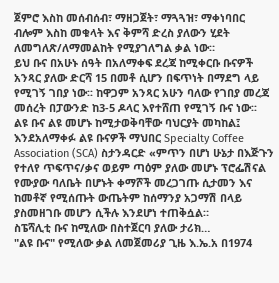ጀምሮ እስከ መሰብሰብ፣ ማዘጋጀት፣ ማጓጓዝ፣ ማቀነባበር ብሎም እስከ መቁላት እና ቅምሻ ድረስ ያለውን ሂደት ለመግለጽ/ለማመልከት የሚያገለግል ቃል ነው።
ይህ ቡና በአሁኑ ሰዓት በአለማቀፍ ደረጃ ከሚቀርቡ ቡናዎች አንጻር ያለው ድርሻ 15 በመቶ ሲሆን በፍጥነት በማደግ ላይ የሚገኝ ገበያ ነው፡፡ ከዋጋም አንጻር አሁን ባለው የገበያ መረጃ መሰረት በፓውንድ ከ3-5 ዶላር እየተሸጠ የሚገኝ ቡና ነው፡፡
ልዩ ቡና ልዩ መሆኑ ከሚታወቅባቸው ባህርያት መካከል፤ እንደአለማቀፉ ልዩ ቡናዎች ማህበር Specialty Coffee Association (SCA) ስታንዳርድ «ምጥን በሆነ ሁኔታ በእጅጉን የተለየ ጥፍጥና/ቃና ወይም ጣዕም ያለው መሆኑ ፕሮፌሽናል የሙያው ባለቤት በሆኑት ቀማሾች መረጋገጡ ሲታመን እና ከመቶኛ የሚሰጡት ውጤትም ከሰማንያ አጋማሽ በላይ ያስመዘገቡ መሆን ሲችሉ እንደሆነ ተጠቅሷል።
ስፔሻሊቲ ቡና ከሚለው በስተጀርባ ያለው ታሪክ…
"ልዩ ቡና" የሚለው ቃል ለመጀመሪያ ጊዜ እ.ኤ.አ በ1974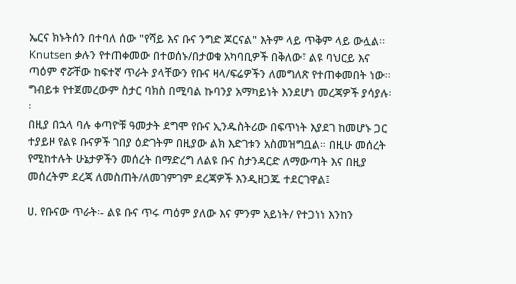ኤርና ክኑትሰን በተባለ ሰው "የሻይ እና ቡና ንግድ ጆርናል" እትም ላይ ጥቅም ላይ ውሏል፡፡ Knutsen ቃሉን የተጠቀመው በተወሰኑ/በታወቁ አካባቢዎች በቅለው፣ ልዩ ባህርይ እና ጣዕም ኖሯቸው ከፍተኛ ጥራት ያላቸውን የቡና ዛላ/ፍሬዎችን ለመግለጽ የተጠቀመበት ነው፡፡
ግብይቱ የተጀመረውም ስታር ባክስ በሚባል ኩባንያ አማካይነት እንደሆነ መረጃዎች ያሳያሉ፡፡
በዚያ በኋላ ባሉ ቀጣዮቹ ዓመታት ደግሞ የቡና ኢንዱስትሪው በፍጥነት እያደገ ከመሆኑ ጋር ተያይዞ የልዩ ቡናዎች ገበያ ዕድገትም በዚያው ልክ እድገቱን አስመዝግቧል። በዚሁ መሰረት የሚከተሉት ሁኔታዎችን መሰረት በማድረግ ለልዩ ቡና ስታንዳርድ ለማውጣት እና በዚያ መሰረትም ደረጃ ለመስጠት/ለመገምገም ደረጃዎች እንዲዘጋጁ ተደርገዋል፤

ሀ. የቡናው ጥራት፡- ልዩ ቡና ጥሩ ጣዕም ያለው እና ምንም አይነት/ የተጋነነ እንከን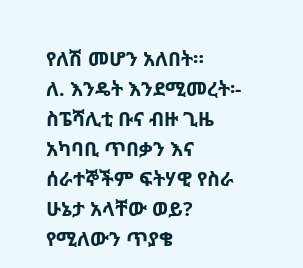የለሽ መሆን አለበት።
ለ. እንዴት እንደሚመረት፡- ስፔሻሊቲ ቡና ብዙ ጊዜ አካባቢ ጥበቃን እና ሰራተኞችም ፍትሃዊ የስራ ሁኔታ አላቸው ወይ? የሚለውን ጥያቄ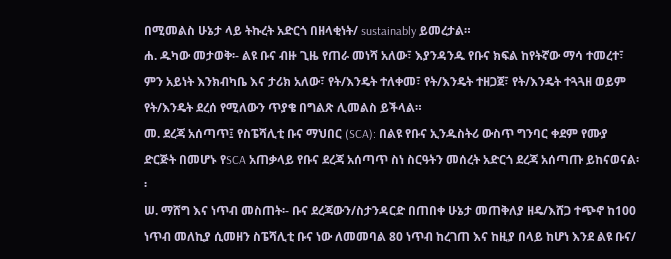በሚመልስ ሁኔታ ላይ ትኩረት አድርጎ በዘላቂነት/ sustainably ይመረታል።
ሐ. ዱካው መታወቅ፡- ልዩ ቡና ብዙ ጊዜ የጠራ መነሻ አለው፣ እያንዳንዱ የቡና ክፍል ከየትኛው ማሳ ተመረተ፣ ምን አይነት እንክብካቤ እና ታሪክ አለው፣ የት/እንዴት ተለቀመ፣ የት/እንዴት ተዘጋጀ፣ የት/እንዴት ተጓጓዘ ወይም የት/እንዴት ደረሰ የሚለውን ጥያቄ በግልጽ ሊመልስ ይችላል።
መ. ደረጃ አሰጣጥ፤ የስፔሻሊቲ ቡና ማህበር (SCA): በልዩ የቡና ኢንዱስትሪ ውስጥ ግንባር ቀደም የሙያ ድርጅት በመሆኑ የSCA አጠቃላይ የቡና ደረጃ አሰጣጥ ስነ ስርዓትን መሰረት አድርጎ ደረጃ አሰጣጡ ይከናወናል፡፡
ሠ. ማሸግ እና ነጥብ መስጠት፡- ቡና ደረጃውን/ስታንዳርድ በጠበቀ ሁኔታ መጠቅለያ ዘዴ/እሸጋ ተጭኖ ከ100 ነጥብ መለኪያ ሲመዘን ስፔሻሊቲ ቡና ነው ለመመባል 80 ነጥብ ከረገጠ እና ከዚያ በላይ ከሆነ እንደ ልዩ ቡና/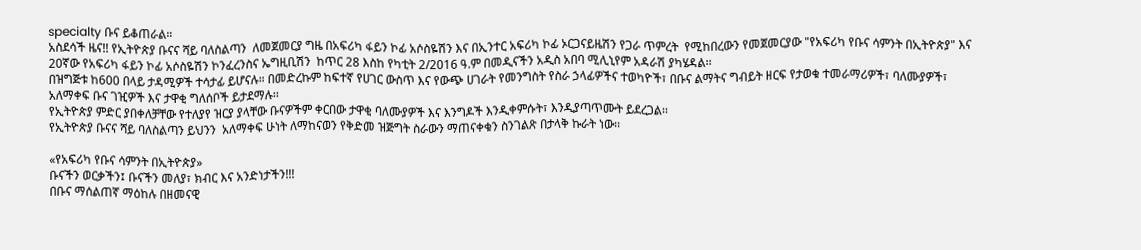specialty ቡና ይቆጠራል።
አስደሳች ዜና!! የኢትዮጵያ ቡናና ሻይ ባለስልጣን  ለመጀመርያ ግዜ በአፍሪካ ፋይን ኮፊ አሶስዬሽን እና በኢንተር አፍሪካ ኮፊ ኦርጋናይዜሽን የጋራ ጥምረት  የሚከበረውን የመጀመርያው "የአፍሪካ የቡና ሳምንት በኢትዮጵያ" እና  20ኛው የአፍሪካ ፋይን ኮፊ አሶስዬሽን ኮንፈረንስና ኤግዚቢሽን  ከጥር 28 እስከ የካቲት 2/2016 ዓ.ም በመዲናችን አዲስ አበባ ሚሊኒየም አዳራሽ ያካሄዳል፡፡
በዝግጅቱ ከ600 በላይ ታዳሚዎች ተሳታፊ ይሆናሉ። በመድረኩም ከፍተኛ የሀገር ውስጥ እና የውጭ ሀገራት የመንግስት የስራ ኃላፊዎችና ተወካዮች፣ በቡና ልማትና ግብይት ዘርፍ የታወቁ ተመራማሪዎች፣ ባለሙያዎች፣ አለማቀፍ ቡና ገዢዎች እና ታዋቂ ግለሰቦች ይታደማሉ፡፡
የኢትዮጵያ ምድር ያበቀለቻቸው የተለያየ ዝርያ ያላቸው ቡናዎችም ቀርበው ታዋቂ ባለሙያዎች እና እንግዶች እንዲቀምሱት፣ እንዲያጣጥሙት ይደረጋል፡፡
የኢትዮጵያ ቡናና ሻይ ባለስልጣን ይህንን  አለማቀፍ ሁነት ለማከናወን የቅድመ ዝጅግት ስራውን ማጠናቀቁን ስንገልጽ በታላቅ ኩራት ነው፡፡

«የአፍሪካ የቡና ሳምንት በኢትዮጵያ»
ቡናችን ወርቃችን፤ ቡናችን መለያ፣ ክብር እና አንድነታችን!!!
በቡና ማሰልጠኛ ማዕከሉ በዘመናዊ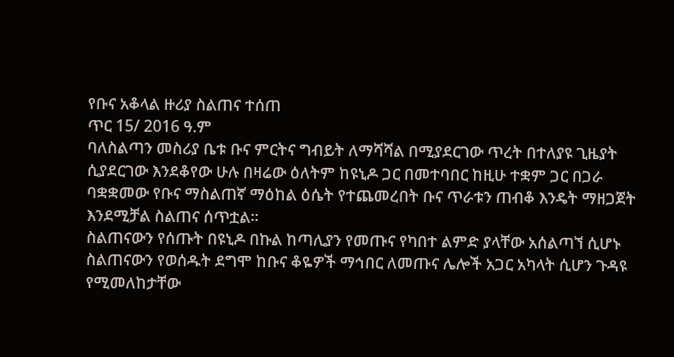የቡና አቆላል ዙሪያ ስልጠና ተሰጠ
ጥር 15/ 2016 ዓ.ም
ባለስልጣን መስሪያ ቤቱ ቡና ምርትና ግብይት ለማሻሻል በሚያደርገው ጥረት በተለያዩ ጊዜያት ሲያደርገው እንደቆየው ሁሉ በዛሬው ዕለትም ከዩኒዶ ጋር በመተባበር ከዚሁ ተቋም ጋር በጋራ ባቋቋመው የቡና ማስልጠኛ ማዕከል ዕሴት የተጨመረበት ቡና ጥራቱን ጠብቆ እንዴት ማዘጋጀት እንደሚቻል ስልጠና ሰጥቷል፡፡
ስልጠናውን የሰጡት በዩኒዶ በኩል ከጣሊያን የመጡና የካበተ ልምድ ያላቸው አሰልጣኘ ሲሆኑ ስልጠናውን የወሰዱት ደግሞ ከቡና ቆዬዎች ማኅበር ለመጡና ሌሎች አጋር አካላት ሲሆን ጉዳዩ የሚመለከታቸው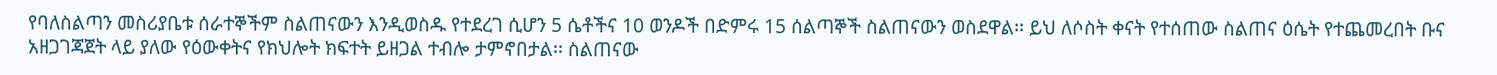የባለስልጣን መስሪያቤቱ ሰራተኞችም ስልጠናውን እንዲወስዱ የተደረገ ሲሆን 5 ሴቶችና 10 ወንዶች በድምሩ 15 ሰልጣኞች ስልጠናውን ወስደዋል፡፡ ይህ ለሶስት ቀናት የተሰጠው ስልጠና ዕሴት የተጨመረበት ቡና አዘጋገጃጀት ላይ ያለው የዕውቀትና የክህሎት ክፍተት ይዘጋል ተብሎ ታምኖበታል፡፡ ስልጠናው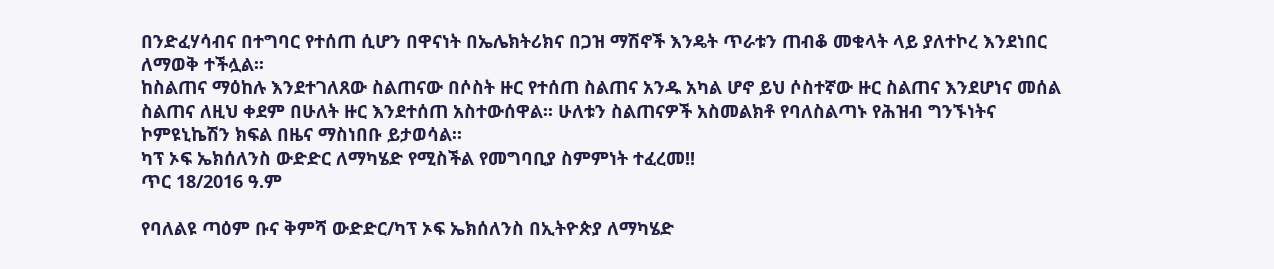በንድፈሃሳብና በተግባር የተሰጠ ሲሆን በዋናነት በኤሌክትሪክና በጋዝ ማሽኖች እንዴት ጥራቱን ጠብቆ መቁላት ላይ ያለተኮረ እንደነበር ለማወቅ ተችሏል፡፡
ከስልጠና ማዕከሉ እንደተገለጸው ስልጠናው በሶስት ዙር የተሰጠ ስልጠና አንዱ አካል ሆኖ ይህ ሶስተኛው ዙር ስልጠና እንደሆነና መሰል ስልጠና ለዚህ ቀደም በሁለት ዙር እንደተሰጠ አስተውሰዋል፡፡ ሁለቱን ስልጠናዎች አስመልክቶ የባለስልጣኑ የሕዝብ ግንኙነትና ኮምዩኒኬሽን ክፍል በዜና ማስነበቡ ይታወሳል፡፡
ካፕ ኦፍ ኤክሰለንስ ውድድር ለማካሄድ የሚስችል የመግባቢያ ስምምነት ተፈረመ!!
ጥር 18/2016 ዓ.ም

የባለልዩ ጣዕም ቡና ቅምሻ ውድድር/ካፕ ኦፍ ኤክሰለንስ በኢትዮጵያ ለማካሄድ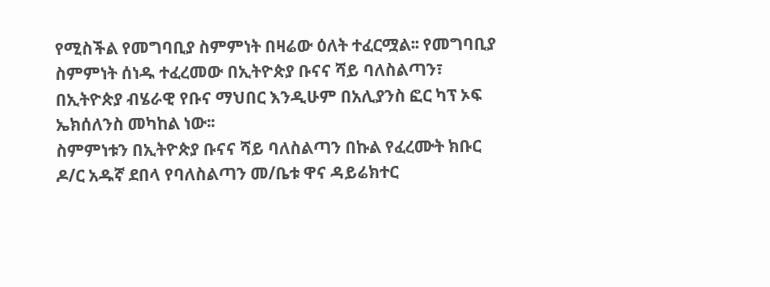የሚስችል የመግባቢያ ስምምነት በዛሬው ዕለት ተፈርሟል፡፡ የመግባቢያ ስምምነት ሰነዱ ተፈረመው በኢትዮጵያ ቡናና ሻይ ባለስልጣን፣ በኢትዮጵያ ብሄራዊ የቡና ማህበር እንዲሁም በአሊያንስ ፎር ካፕ ኦፍ ኤክሰለንስ መካከል ነው፡፡
ስምምነቱን በኢትዮጵያ ቡናና ሻይ ባለስልጣን በኩል የፈረሙት ክቡር ዶ/ር አዱኛ ደበላ የባለስልጣን መ/ቤቱ ዋና ዳይሬክተር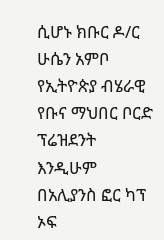ሲሆኑ ክቡር ዶ/ር ሁሴን አምቦ የኢትዮጵያ ብሄራዊ የቡና ማህበር ቦርድ ፕሬዝደንት እንዲሁም በአሊያንስ ፎር ካፕ ኦፍ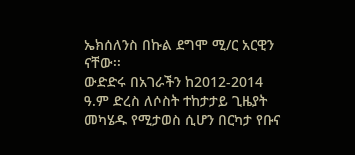ኤክሰለንስ በኩል ደግሞ ሚ/ር አርዊን ናቸው፡፡
ውድድሩ በአገራችን ከ2012-2014 ዓ.ም ድረስ ለሶስት ተከታታይ ጊዜያት መካሄዱ የሚታወስ ሲሆን በርካታ የቡና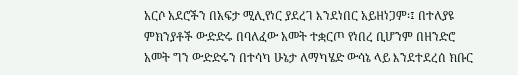አርሶ አደሮችን በአፍታ ሚሊየነር ያደረገ እንደነበር አይዘነጋም፡፤ በተለያዩ ምክንያቶች ውድድሩ በባለፈው አመት ተቋርጦ የነበረ ቢሆንም በዘንድሮ አመት ግን ውድድሩን በተሳካ ሁኔታ ለማካሄድ ውሳኔ ላይ እንደተደረሰ ክቡር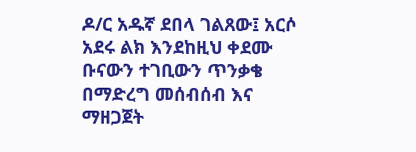ዶ/ር አዱኛ ደበላ ገልጸው፤ አርሶ አደሩ ልክ እንደከዚህ ቀደሙ ቡናውን ተገቢውን ጥንቃቄ በማድረግ መሰብሰብ እና ማዘጋጀት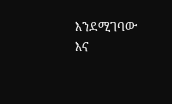እንደሚገባው እና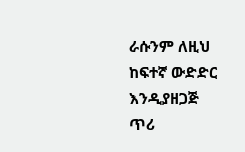ራሱንም ለዚህ ከፍተኛ ውድድር እንዲያዘጋጅ ጥሪ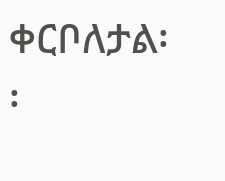ቀርቦለታል፡፡